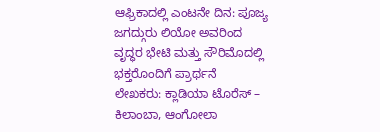ಆಫ್ರಿಕಾದಲ್ಲಿ ಎಂಟನೇ ದಿನ: ಪೂಜ್ಯ ಜಗದ್ಗುರು ಲಿಯೋ ಅವರಿಂದ ವೃದ್ಧರ ಭೇಟಿ ಮತ್ತು ಸೌರಿಮೊದಲ್ಲಿ ಭಕ್ತರೊಂದಿಗೆ ಪ್ರಾರ್ಥನೆ
ಲೇಖಕರು: ಕ್ಲಾಡಿಯಾ ಟೊರೆಸ್ – ಕಿಲಾಂಬಾ, ಆಂಗೋಲಾ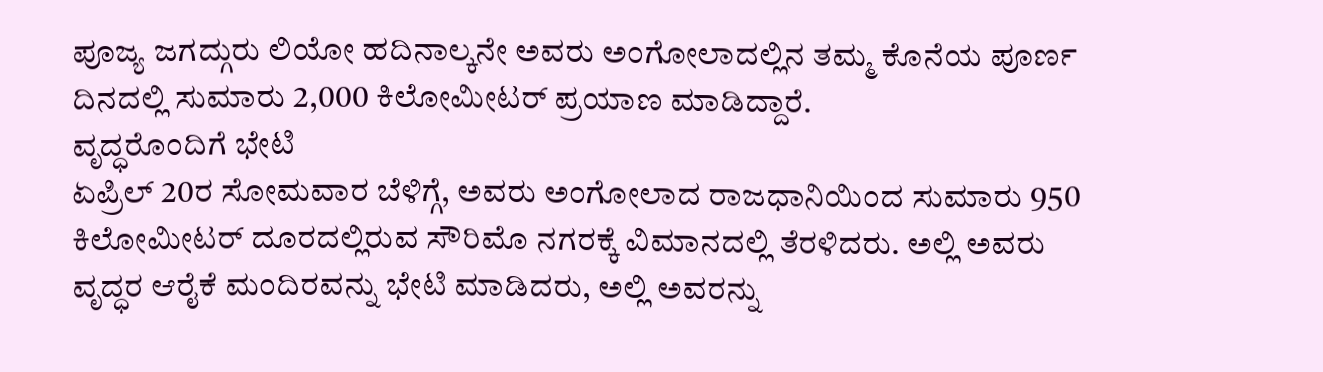ಪೂಜ್ಯ ಜಗದ್ಗುರು ಲಿಯೋ ಹದಿನಾಲ್ಕನೇ ಅವರು ಅಂಗೋಲಾದಲ್ಲಿನ ತಮ್ಮ ಕೊನೆಯ ಪೂರ್ಣ ದಿನದಲ್ಲಿ ಸುಮಾರು 2,000 ಕಿಲೋಮೀಟರ್ ಪ್ರಯಾಣ ಮಾಡಿದ್ದಾರೆ.
ವೃದ್ಧರೊಂದಿಗೆ ಭೇಟಿ
ಏಪ್ರಿಲ್ 20ರ ಸೋಮವಾರ ಬೆಳಿಗ್ಗೆ, ಅವರು ಅಂಗೋಲಾದ ರಾಜಧಾನಿಯಿಂದ ಸುಮಾರು 950 ಕಿಲೋಮೀಟರ್ ದೂರದಲ್ಲಿರುವ ಸೌರಿಮೊ ನಗರಕ್ಕೆ ವಿಮಾನದಲ್ಲಿ ತೆರಳಿದರು. ಅಲ್ಲಿ ಅವರು ವೃದ್ಧರ ಆರೈಕೆ ಮಂದಿರವನ್ನು ಭೇಟಿ ಮಾಡಿದರು, ಅಲ್ಲಿ ಅವರನ್ನು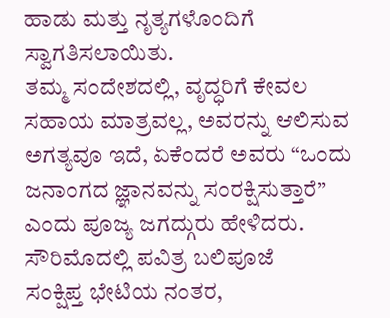ಹಾಡು ಮತ್ತು ನೃತ್ಯಗಳೊಂದಿಗೆ ಸ್ವಾಗತಿಸಲಾಯಿತು.
ತಮ್ಮ ಸಂದೇಶದಲ್ಲಿ, ವೃದ್ಧರಿಗೆ ಕೇವಲ ಸಹಾಯ ಮಾತ್ರವಲ್ಲ, ಅವರನ್ನು ಆಲಿಸುವ ಅಗತ್ಯವೂ ಇದೆ, ಏಕೆಂದರೆ ಅವರು “ಒಂದು ಜನಾಂಗದ ಜ್ಞಾನವನ್ನು ಸಂರಕ್ಷಿಸುತ್ತಾರೆ” ಎಂದು ಪೂಜ್ಯ ಜಗದ್ಗುರು ಹೇಳಿದರು.
ಸೌರಿಮೊದಲ್ಲಿ ಪವಿತ್ರ ಬಲಿಪೂಜೆ
ಸಂಕ್ಷಿಪ್ತ ಭೇಟಿಯ ನಂತರ,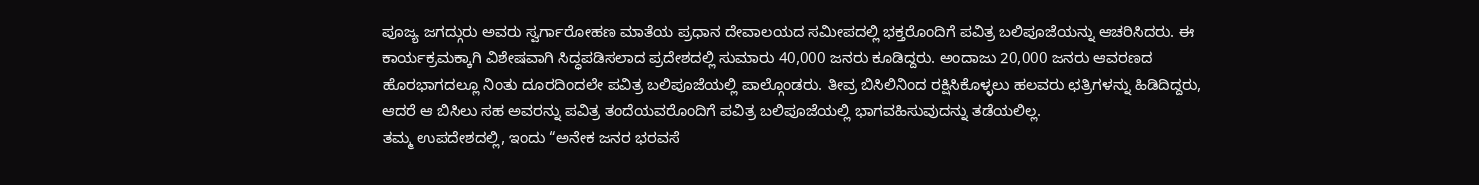ಪೂಜ್ಯ ಜಗದ್ಗುರು ಅವರು ಸ್ವರ್ಗಾರೋಹಣ ಮಾತೆಯ ಪ್ರಧಾನ ದೇವಾಲಯದ ಸಮೀಪದಲ್ಲಿ ಭಕ್ತರೊಂದಿಗೆ ಪವಿತ್ರ ಬಲಿಪೂಜೆಯನ್ನು ಆಚರಿಸಿದರು. ಈ ಕಾರ್ಯಕ್ರಮಕ್ಕಾಗಿ ವಿಶೇಷವಾಗಿ ಸಿದ್ಧಪಡಿಸಲಾದ ಪ್ರದೇಶದಲ್ಲಿ ಸುಮಾರು 40,000 ಜನರು ಕೂಡಿದ್ದರು. ಅಂದಾಜು 20,000 ಜನರು ಆವರಣದ ಹೊರಭಾಗದಲ್ಲೂ ನಿಂತು ದೂರದಿಂದಲೇ ಪವಿತ್ರ ಬಲಿಪೂಜೆಯಲ್ಲಿ ಪಾಲ್ಗೊಂಡರು. ತೀವ್ರ ಬಿಸಿಲಿನಿಂದ ರಕ್ಷಿಸಿಕೊಳ್ಳಲು ಹಲವರು ಛತ್ರಿಗಳನ್ನು ಹಿಡಿದಿದ್ದರು, ಆದರೆ ಆ ಬಿಸಿಲು ಸಹ ಅವರನ್ನು ಪವಿತ್ರ ತಂದೆಯವರೊಂದಿಗೆ ಪವಿತ್ರ ಬಲಿಪೂಜೆಯಲ್ಲಿ ಭಾಗವಹಿಸುವುದನ್ನು ತಡೆಯಲಿಲ್ಲ.
ತಮ್ಮ ಉಪದೇಶದಲ್ಲಿ, ಇಂದು “ಅನೇಕ ಜನರ ಭರವಸೆ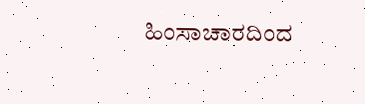ಹಿಂಸಾಚಾರದಿಂದ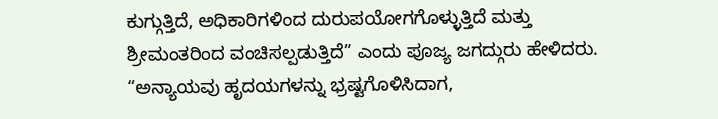ಕುಗ್ಗುತ್ತಿದೆ, ಅಧಿಕಾರಿಗಳಿಂದ ದುರುಪಯೋಗಗೊಳ್ಳುತ್ತಿದೆ ಮತ್ತು ಶ್ರೀಮಂತರಿಂದ ವಂಚಿಸಲ್ಪಡುತ್ತಿದೆ” ಎಂದು ಪೂಜ್ಯ ಜಗದ್ಗುರು ಹೇಳಿದರು. “ಅನ್ಯಾಯವು ಹೃದಯಗಳನ್ನು ಭ್ರಷ್ಟಗೊಳಿಸಿದಾಗ,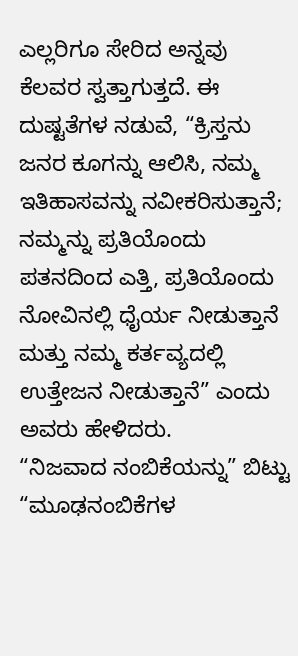ಎಲ್ಲರಿಗೂ ಸೇರಿದ ಅನ್ನವು ಕೆಲವರ ಸ್ವತ್ತಾಗುತ್ತದೆ. ಈ ದುಷ್ಟತೆಗಳ ನಡುವೆ, “ಕ್ರಿಸ್ತನು ಜನರ ಕೂಗನ್ನು ಆಲಿಸಿ, ನಮ್ಮ ಇತಿಹಾಸವನ್ನು ನವೀಕರಿಸುತ್ತಾನೆ; ನಮ್ಮನ್ನು ಪ್ರತಿಯೊಂದು ಪತನದಿಂದ ಎತ್ತಿ, ಪ್ರತಿಯೊಂದು ನೋವಿನಲ್ಲಿ ಧೈರ್ಯ ನೀಡುತ್ತಾನೆ ಮತ್ತು ನಮ್ಮ ಕರ್ತವ್ಯದಲ್ಲಿ ಉತ್ತೇಜನ ನೀಡುತ್ತಾನೆ” ಎಂದು ಅವರು ಹೇಳಿದರು.
“ನಿಜವಾದ ನಂಬಿಕೆಯನ್ನು” ಬಿಟ್ಟು “ಮೂಢನಂಬಿಕೆಗಳ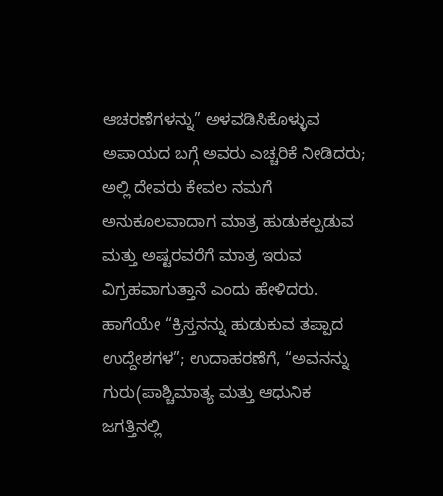ಆಚರಣೆಗಳನ್ನು” ಅಳವಡಿಸಿಕೊಳ್ಳುವ ಅಪಾಯದ ಬಗ್ಗೆ ಅವರು ಎಚ್ಚರಿಕೆ ನೀಡಿದರು; ಅಲ್ಲಿ ದೇವರು ಕೇವಲ ನಮಗೆ ಅನುಕೂಲವಾದಾಗ ಮಾತ್ರ ಹುಡುಕಲ್ಪಡುವ ಮತ್ತು ಅಷ್ಟರವರೆಗೆ ಮಾತ್ರ ಇರುವ ವಿಗ್ರಹವಾಗುತ್ತಾನೆ ಎಂದು ಹೇಳಿದರು.
ಹಾಗೆಯೇ “ಕ್ರಿಸ್ತನನ್ನು ಹುಡುಕುವ ತಪ್ಪಾದ ಉದ್ದೇಶಗಳ”; ಉದಾಹರಣೆಗೆ, “ಅವನನ್ನು ಗುರು(ಪಾಶ್ಚಿಮಾತ್ಯ ಮತ್ತು ಆಧುನಿಕ ಜಗತ್ತಿನಲ್ಲಿ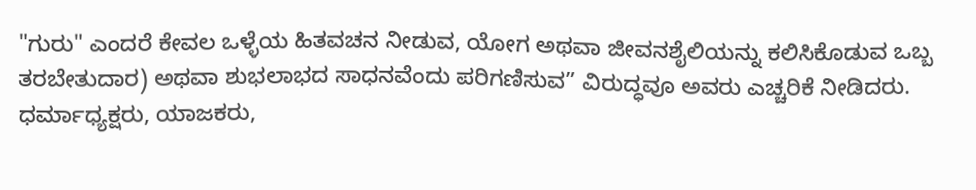"ಗುರು" ಎಂದರೆ ಕೇವಲ ಒಳ್ಳೆಯ ಹಿತವಚನ ನೀಡುವ, ಯೋಗ ಅಥವಾ ಜೀವನಶೈಲಿಯನ್ನು ಕಲಿಸಿಕೊಡುವ ಒಬ್ಬ ತರಬೇತುದಾರ) ಅಥವಾ ಶುಭಲಾಭದ ಸಾಧನವೆಂದು ಪರಿಗಣಿಸುವ” ವಿರುದ್ಧವೂ ಅವರು ಎಚ್ಚರಿಕೆ ನೀಡಿದರು.
ಧರ್ಮಾಧ್ಯಕ್ಷರು, ಯಾಜಕರು,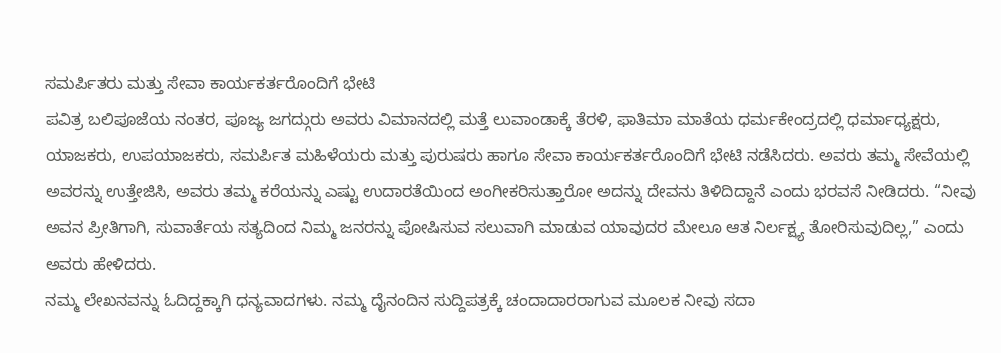ಸಮರ್ಪಿತರು ಮತ್ತು ಸೇವಾ ಕಾರ್ಯಕರ್ತರೊಂದಿಗೆ ಭೇಟಿ
ಪವಿತ್ರ ಬಲಿಪೂಜೆಯ ನಂತರ, ಪೂಜ್ಯ ಜಗದ್ಗುರು ಅವರು ವಿಮಾನದಲ್ಲಿ ಮತ್ತೆ ಲುವಾಂಡಾಕ್ಕೆ ತೆರಳಿ, ಫಾತಿಮಾ ಮಾತೆಯ ಧರ್ಮಕೇಂದ್ರದಲ್ಲಿ ಧರ್ಮಾಧ್ಯಕ್ಷರು, ಯಾಜಕರು, ಉಪಯಾಜಕರು, ಸಮರ್ಪಿತ ಮಹಿಳೆಯರು ಮತ್ತು ಪುರುಷರು ಹಾಗೂ ಸೇವಾ ಕಾರ್ಯಕರ್ತರೊಂದಿಗೆ ಭೇಟಿ ನಡೆಸಿದರು. ಅವರು ತಮ್ಮ ಸೇವೆಯಲ್ಲಿ ಅವರನ್ನು ಉತ್ತೇಜಿಸಿ, ಅವರು ತಮ್ಮ ಕರೆಯನ್ನು ಎಷ್ಟು ಉದಾರತೆಯಿಂದ ಅಂಗೀಕರಿಸುತ್ತಾರೋ ಅದನ್ನು ದೇವನು ತಿಳಿದಿದ್ದಾನೆ ಎಂದು ಭರವಸೆ ನೀಡಿದರು. “ನೀವು ಅವನ ಪ್ರೀತಿಗಾಗಿ, ಸುವಾರ್ತೆಯ ಸತ್ಯದಿಂದ ನಿಮ್ಮ ಜನರನ್ನು ಪೋಷಿಸುವ ಸಲುವಾಗಿ ಮಾಡುವ ಯಾವುದರ ಮೇಲೂ ಆತ ನಿರ್ಲಕ್ಷ್ಯ ತೋರಿಸುವುದಿಲ್ಲ,” ಎಂದು ಅವರು ಹೇಳಿದರು.
ನಮ್ಮ ಲೇಖನವನ್ನು ಓದಿದ್ದಕ್ಕಾಗಿ ಧನ್ಯವಾದಗಳು. ನಮ್ಮ ದೈನಂದಿನ ಸುದ್ದಿಪತ್ರಕ್ಕೆ ಚಂದಾದಾರರಾಗುವ ಮೂಲಕ ನೀವು ಸದಾ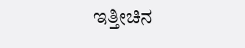ಇತ್ತೀಚಿನ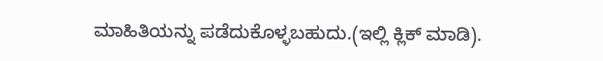ಮಾಹಿತಿಯನ್ನು ಪಡೆದುಕೊಳ್ಳಬಹುದು.(ಇಲ್ಲಿ ಕ್ಲಿಕ್ ಮಾಡಿ).